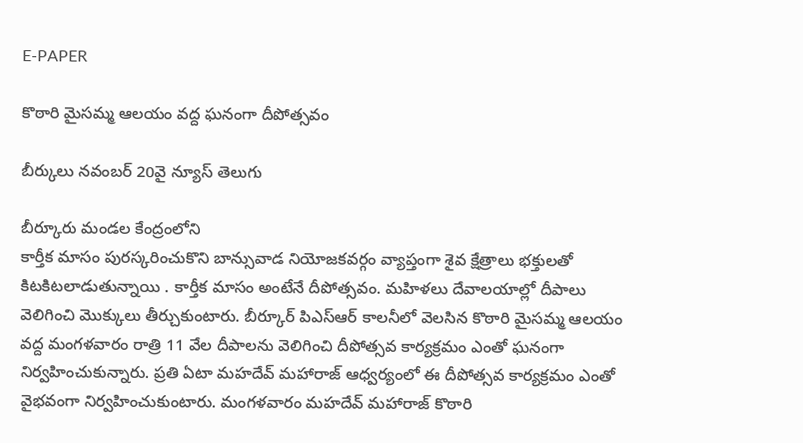E-PAPER

కొఠారి మైసమ్మ ఆలయం వద్ద ఘనంగా దీపోత్సవం

బీర్కులు నవంబర్ 20వై న్యూస్ తెలుగు

బీర్కూరు మండల కేంద్రంలోని
కార్తీక మాసం పురస్కరించుకొని బాన్సువాడ నియోజకవర్గం వ్యాప్తంగా శైవ క్షేత్రాలు భక్తులతో కిటకిటలాడుతున్నాయి . కార్తీక మాసం అంటేనే దీపోత్సవం. మహిళలు దేవాలయాల్లో దీపాలు వెలిగించి మొక్కులు తీర్చుకుంటారు. బీర్కూర్ పిఎస్ఆర్ కాలనీలో వెలసిన కొఠారి మైసమ్మ ఆలయం వద్ద మంగళవారం రాత్రి 11 వేల దీపాలను వెలిగించి దీపోత్సవ కార్యక్రమం ఎంతో ఘనంగా నిర్వహించుకున్నారు. ప్రతి ఏటా మహదేవ్ మహారాజ్ ఆధ్వర్యంలో ఈ దీపోత్సవ కార్యక్రమం ఎంతో వైభవంగా నిర్వహించుకుంటారు. మంగళవారం మహదేవ్ మహారాజ్ కొఠారి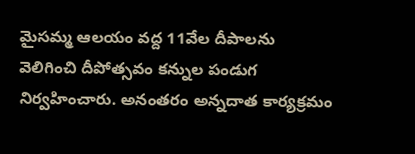మైసమ్మ ఆలయం వద్ద 11వేల దీపాలను వెలిగించి దీపోత్సవం కన్నుల పండుగ నిర్వహించారు. అనంతరం అన్నదాత కార్యక్రమం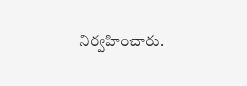నిర్వహించారు.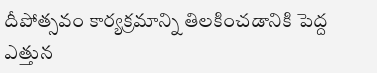దీపోత్సవం కార్యక్రమాన్ని తిలకించడానికి పెద్ద ఎత్తున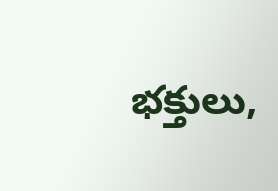భక్తులు,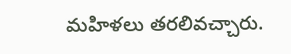మహిళలు తరలివచ్చారు.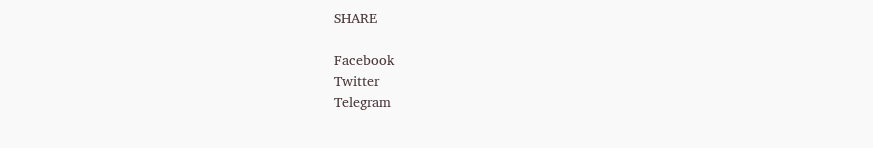SHARE

Facebook
Twitter
Telegram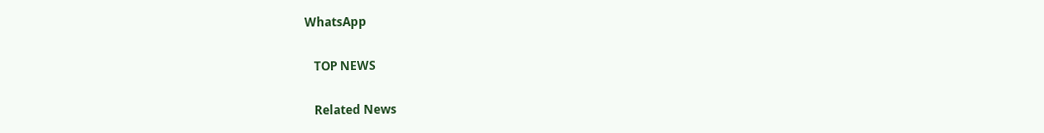WhatsApp

   TOP NEWS

   Related News